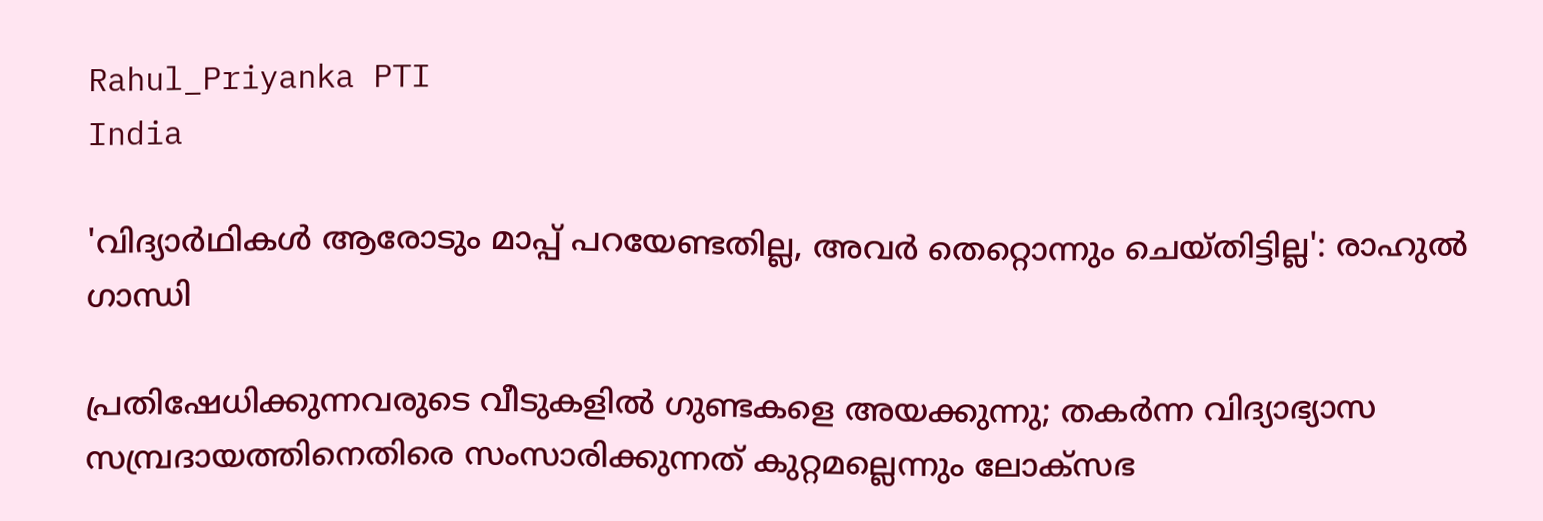Rahul_Priyanka PTI
India

'വിദ്യാർഥികൾ ആരോടും മാപ്പ് പറയേണ്ടതില്ല, അവർ തെറ്റൊന്നും ചെയ്തിട്ടില്ല': രാഹുൽ ഗാന്ധി

പ്രതിഷേധിക്കുന്നവരുടെ വീടുകളിൽ ഗുണ്ടകളെ അയക്കുന്നു; തകർന്ന വിദ്യാഭ്യാസ സമ്പ്രദായത്തിനെതിരെ സംസാരിക്കുന്നത് കുറ്റമല്ലെന്നും ലോക്‌സഭ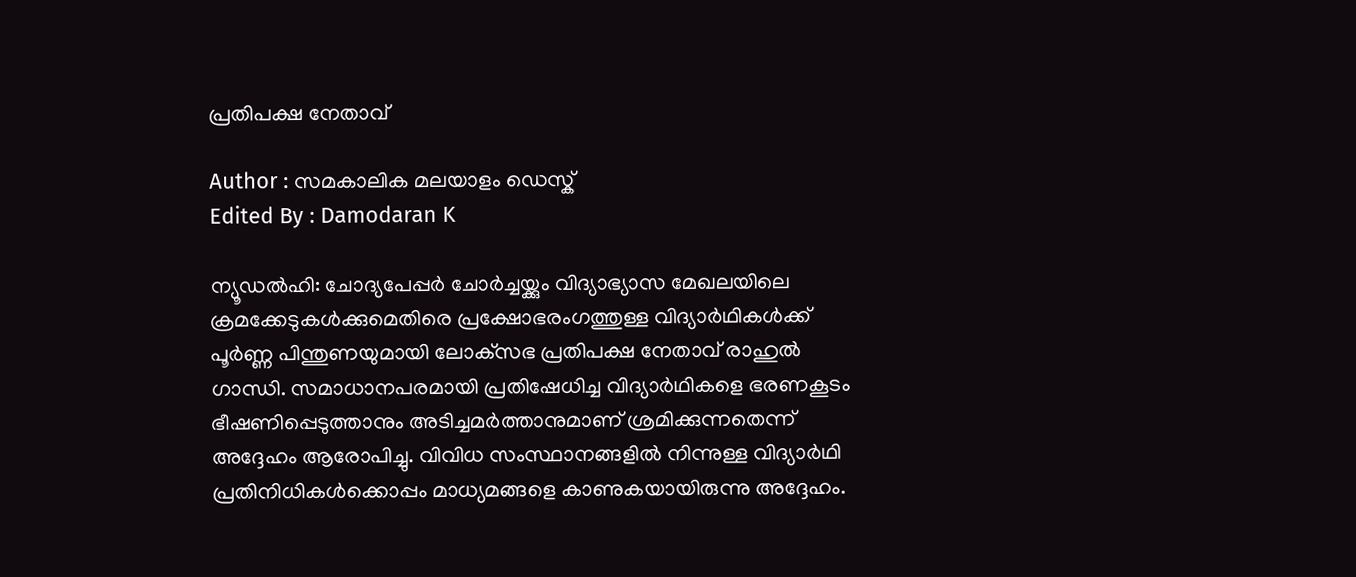പ്രതിപക്ഷ നേതാവ്

Author : സമകാലിക മലയാളം ഡെസ്ക്
Edited By : Damodaran K

ന്യൂഡൽഹി: ചോദ്യപേപ്പർ ചോർച്ചയ്ക്കും വിദ്യാഭ്യാസ മേഖലയിലെ ക്രമക്കേടുകൾക്കുമെതിരെ പ്രക്ഷോഭരംഗത്തുള്ള വിദ്യാർഥികൾക്ക് പൂർണ്ണ പിന്തുണയുമായി ലോക്‌സഭ പ്രതിപക്ഷ നേതാവ് രാഹുൽ ഗാന്ധി. സമാധാനപരമായി പ്രതിഷേധിച്ച വിദ്യാർഥികളെ ഭരണകൂടം ഭീഷണിപ്പെടുത്താനും അടിച്ചമർത്താനുമാണ് ശ്രമിക്കുന്നതെന്ന് അദ്ദേഹം ആരോപിച്ചു. വിവിധ സംസ്ഥാനങ്ങളിൽ നിന്നുള്ള വിദ്യാർഥി പ്രതിനിധികൾക്കൊപ്പം മാധ്യമങ്ങളെ കാണുകയായിരുന്നു അദ്ദേഹം.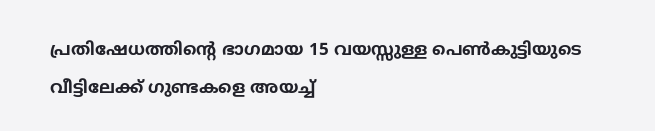പ്രതിഷേധത്തിന്റെ ഭാഗമായ 15 വയസ്സുള്ള പെൺകുട്ടിയുടെ വീട്ടിലേക്ക് ഗുണ്ടകളെ അയച്ച്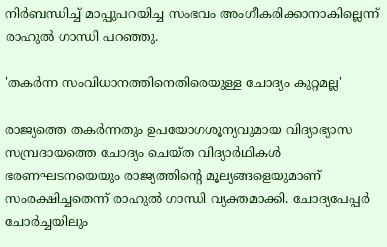നിർബന്ധിച്ച് മാപ്പുപറയിച്ച സംഭവം അംഗീകരിക്കാനാകില്ലെന്ന് രാഹുൽ ഗാന്ധി പറഞ്ഞു.

'തകർന്ന സംവിധാനത്തിനെതിരെയുള്ള ചോദ്യം കുറ്റമല്ല'

രാജ്യത്തെ തകർന്നതും ഉപയോഗശൂന്യവുമായ വിദ്യാഭ്യാസ സമ്പ്രദായത്തെ ചോദ്യം ചെയ്ത വിദ്യാർഥികൾ ഭരണഘടനയെയും രാജ്യത്തിന്റെ മൂല്യങ്ങളെയുമാണ് സംരക്ഷിച്ചതെന്ന് രാഹുൽ ഗാന്ധി വ്യക്തമാക്കി. ചോദ്യപേപ്പർ ചോർച്ചയിലും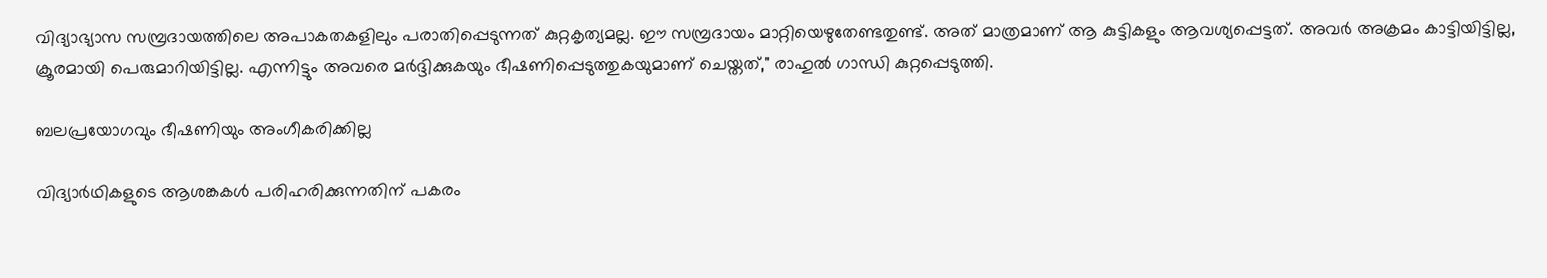വിദ്യാഭ്യാസ സമ്പ്രദായത്തിലെ അപാകതകളിലും പരാതിപ്പെടുന്നത് കുറ്റകൃത്യമല്ല. ഈ സമ്പ്രദായം മാറ്റിയെഴുതേണ്ടതുണ്ട്. അത് മാത്രമാണ് ആ കുട്ടികളും ആവശ്യപ്പെട്ടത്. അവർ അക്രമം കാട്ടിയിട്ടില്ല, ക്രൂരമായി പെരുമാറിയിട്ടില്ല. എന്നിട്ടും അവരെ മർദ്ദിക്കുകയും ഭീഷണിപ്പെടുത്തുകയുമാണ് ചെയ്തത്," രാഹുൽ ഗാന്ധി കുറ്റപ്പെടുത്തി.

ബലപ്രയോഗവും ഭീഷണിയും അംഗീകരിക്കില്ല

വിദ്യാർഥികളുടെ ആശങ്കകൾ പരിഹരിക്കുന്നതിന് പകരം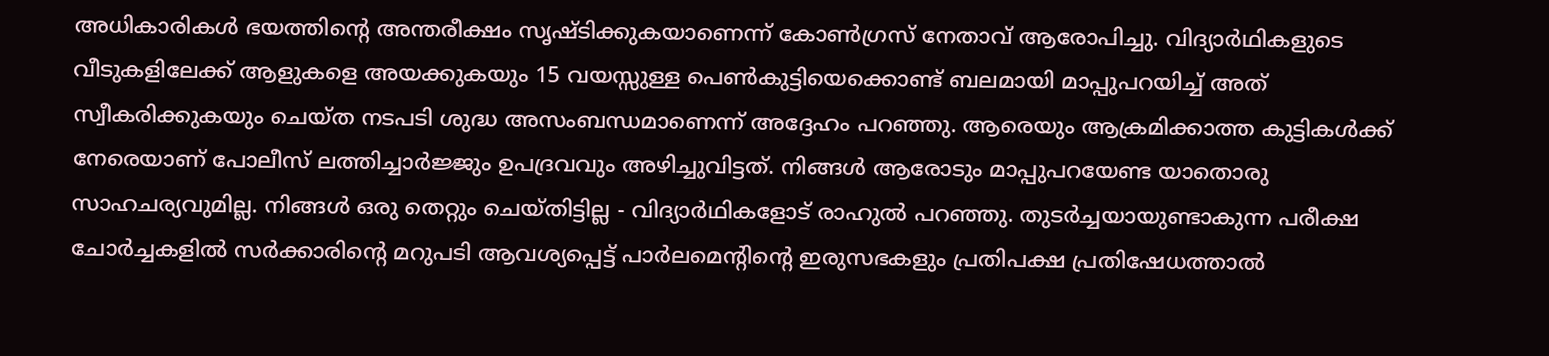അധികാരികൾ ഭയത്തിന്റെ അന്തരീക്ഷം സൃഷ്ടിക്കുകയാണെന്ന് കോൺഗ്രസ് നേതാവ് ആരോപിച്ചു. വിദ്യാർഥികളുടെ വീടുകളിലേക്ക് ആളുകളെ അയക്കുകയും 15 വയസ്സുള്ള പെൺകുട്ടിയെക്കൊണ്ട് ബലമായി മാപ്പുപറയിച്ച് അത് സ്വീകരിക്കുകയും ചെയ്ത നടപടി ശുദ്ധ അസംബന്ധമാണെന്ന് അദ്ദേഹം പറഞ്ഞു. ആരെയും ആക്രമിക്കാത്ത കുട്ടികൾക്ക് നേരെയാണ് പോലീസ് ലത്തിച്ചാർജ്ജും ഉപദ്രവവും അഴിച്ചുവിട്ടത്. നിങ്ങൾ ആരോടും മാപ്പുപറയേണ്ട യാതൊരു സാഹചര്യവുമില്ല. നിങ്ങൾ ഒരു തെറ്റും ചെയ്തിട്ടില്ല - വിദ്യാർഥികളോട് രാഹുൽ പറഞ്ഞു. തുടർച്ചയായുണ്ടാകുന്ന പരീക്ഷ ചോർച്ചകളിൽ സർക്കാരിന്റെ മറുപടി ആവശ്യപ്പെട്ട് പാർലമെന്റിന്റെ ഇരുസഭകളും പ്രതിപക്ഷ പ്രതിഷേധത്താൽ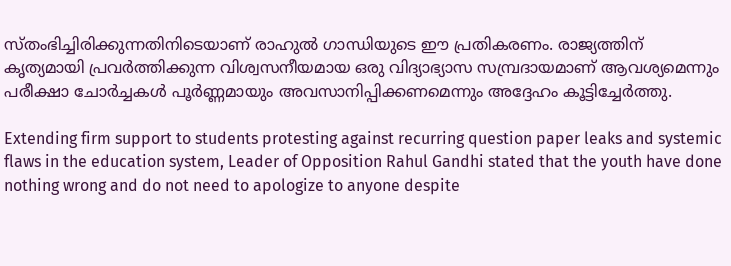സ്തംഭിച്ചിരിക്കുന്നതിനിടെയാണ് രാഹുൽ ഗാന്ധിയുടെ ഈ പ്രതികരണം. രാജ്യത്തിന് കൃത്യമായി പ്രവർത്തിക്കുന്ന വിശ്വസനീയമായ ഒരു വിദ്യാഭ്യാസ സമ്പ്രദായമാണ് ആവശ്യമെന്നും പരീക്ഷാ ചോർച്ചകൾ പൂർണ്ണമായും അവസാനിപ്പിക്കണമെന്നും അദ്ദേഹം കൂട്ടിച്ചേർത്തു.

Extending firm support to students protesting against recurring question paper leaks and systemic flaws in the education system, Leader of Opposition Rahul Gandhi stated that the youth have done nothing wrong and do not need to apologize to anyone despite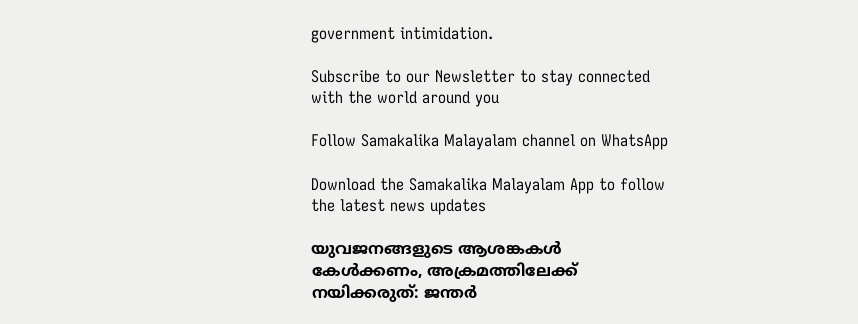government intimidation.

Subscribe to our Newsletter to stay connected with the world around you

Follow Samakalika Malayalam channel on WhatsApp

Download the Samakalika Malayalam App to follow the latest news updates

യുവജനങ്ങളുടെ ആശങ്കകൾ കേൾക്കണം, അക്രമത്തിലേക്ക് നയിക്കരുത്: ജന്തർ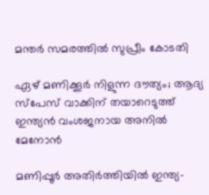മന്തർ സമരത്തിൽ സുപ്രീം കോടതി

ഏഴ് മണിക്കൂര്‍ നിളുന്ന ദൗത്യം; ആദ്യ സ്‌പേസ് വാക്കിന് തയാറെടുത്ത് ഇന്ത്യന്‍ വംശജനായ അനില്‍ മേനോന്‍

മണിപ്പൂര്‍ അതിര്‍ത്തിയില്‍ ഇന്ത്യ-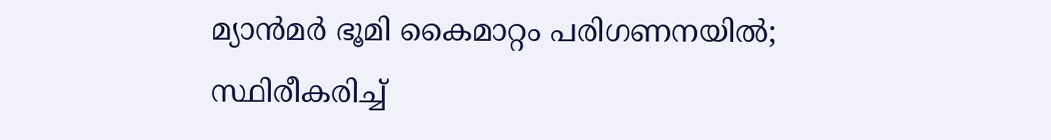മ്യാന്‍മര്‍ ഭൂമി കൈമാറ്റം പരിഗണനയില്‍; സ്ഥിരീകരിച്ച്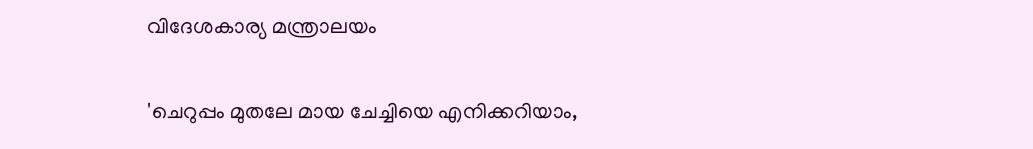വിദേശകാര്യ മന്ത്രാലയം

'ചെറുപ്പം മുതലേ മായ ചേച്ചിയെ എനിക്കറിയാം,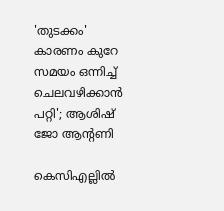'തുടക്കം' കാരണം കുറേ സമയം ഒന്നിച്ച് ചെലവഴിക്കാൻ പറ്റി'; ആശിഷ് ജോ ആന്റണി

കെസിഎല്ലിൽ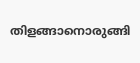തിളങ്ങാനൊരുങ്ങി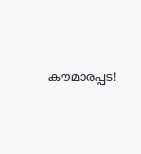കൗമാരപ്പട!